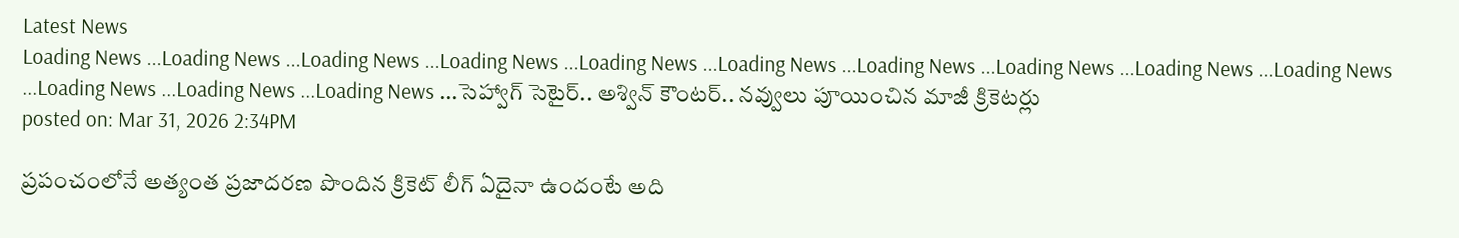Latest News
Loading News ...Loading News ...Loading News ...Loading News ...Loading News ...Loading News ...Loading News ...Loading News ...Loading News ...Loading News ...Loading News ...Loading News ...Loading News ...సెహ్వాగ్ సెటైర్.. అశ్విన్ కౌంటర్.. నవ్వులు పూయించిన మాజీ క్రికెటర్లు
posted on: Mar 31, 2026 2:34PM

ప్రపంచంలోనే అత్యంత ప్రజాదరణ పొందిన క్రికెట్ లీగ్ ఏదైనా ఉందంటే అది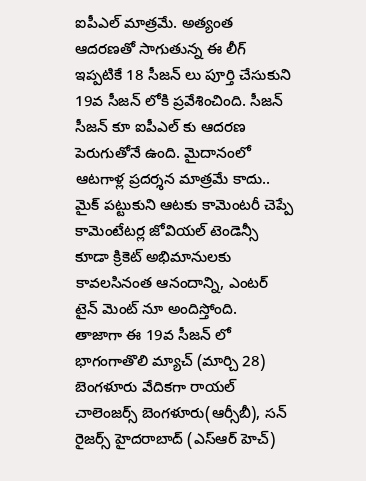ఐపీఎల్ మాత్రమే. అత్యంత ఆదరణతో సాగుతున్న ఈ లీగ్ ఇప్పటికే 18 సీజన్ లు పూర్తి చేసుకుని 19వ సీజన్ లోకి ప్రవేశించింది. సీజన్ సీజన్ కూ ఐపీఎల్ కు ఆదరణ పెరుగుతోనే ఉంది. మైదానంలో ఆటగాళ్ల ప్రదర్శన మాత్రమే కాదు.. మైక్ పట్టుకుని ఆటకు కామెంటరీ చెప్పే కామెంటేటర్ల జోవియల్ టెండెన్సీ కూడా క్రికెట్ అభిమానులకు కావలసినంత ఆనందాన్ని, ఎంటర్ టైన్ మెంట్ నూ అందిస్తోంది.
తాజాగా ఈ 19వ సీజన్ లో భాగంగాతొలి మ్యాచ్ (మార్చి 28) బెంగళూరు వేదికగా రాయల్ చాలెంజర్స్ బెంగళూరు(ఆర్సీబీ), సన్ రైజర్స్ హైదరాబాద్ (ఎస్ఆర్ హెచ్)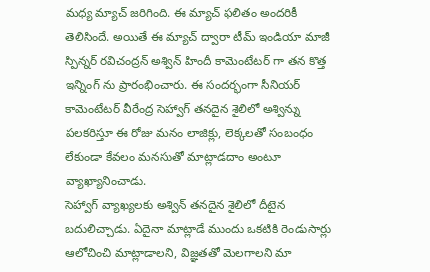మధ్య మ్యాచ్ జరిగింది. ఈ మ్యాచ్ ఫలితం అందరికీ తెలిసిందే. అయితే ఈ మ్యాచ్ ద్వారా టీమ్ ఇండియా మాజీ స్పిన్నర్ రవిచంద్రన్ అశ్విన్ హిందీ కామెంటేటర్ గా తన కొత్త ఇన్నింగ్ ను ప్రారంభించారు. ఈ సందర్భంగా సీనియర్ కామెంటేటర్ వీరేంద్ర సెహ్వాగ్ తనదైన శైలిలో అశ్విన్ను పలకరిస్తూ ఈ రోజు మనం లాజిక్లు, లెక్కలతో సంబంధం లేకుండా కేవలం మనసుతో మాట్లాడదాం అంటూ వ్యాఖ్యానించాడు.
సెహ్వాగ్ వ్యాఖ్యలకు అశ్విన్ తనదైన శైలిలో దీటైన బదులిచ్చాడు. ఏదైనా మాట్లాడే ముందు ఒకటికి రెండుసార్లు ఆలోచించి మాట్లాడాలని, విజ్ఞతతో మెలగాలని మా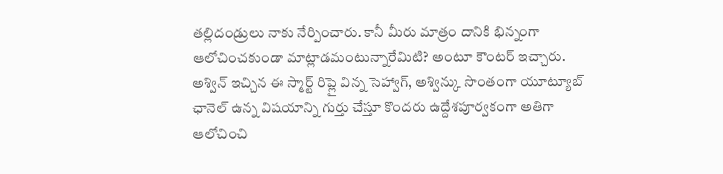తల్లిదండ్రులు నాకు నేర్పించారు. కానీ మీరు మాత్రం దానికి భిన్నంగా ఆలోచించకుండా మాట్లాడమంటున్నారేమిటి? అంటూ కౌంటర్ ఇచ్చారు.
అశ్విన్ ఇచ్చిన ఈ స్మార్ట్ రిప్లై విన్న సెహ్వాగ్, అశ్విన్కు సొంతంగా యూట్యూబ్ ఛానెల్ ఉన్న విషయాన్ని గుర్తు చేస్తూ కొందరు ఉద్దేశపూర్వకంగా అతిగా ఆలోచించి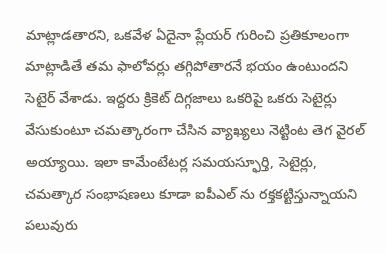మాట్లాడతారని, ఒకవేళ ఏదైనా ప్లేయర్ గురించి ప్రతికూలంగా మాట్లాడితే తమ ఫాలోవర్లు తగ్గిపోతారనే భయం ఉంటుందని సెటైర్ వేశాడు. ఇద్దరు క్రికెట్ దిగ్గజాలు ఒకరిపై ఒకరు సెటైర్లు వేసుకుంటూ చమత్కారంగా చేసిన వ్యాఖ్యలు నెట్టింట తెగ వైరల్ అయ్యాయి. ఇలా కామేంటేటర్ల సమయస్ఫూర్తి, సెటైర్లు, చమత్కార సంభాషణలు కూడా ఐపీఎల్ ను రక్తకట్టిస్తున్నాయని పలువురు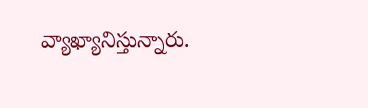వ్యాఖ్యానిస్తున్నారు.